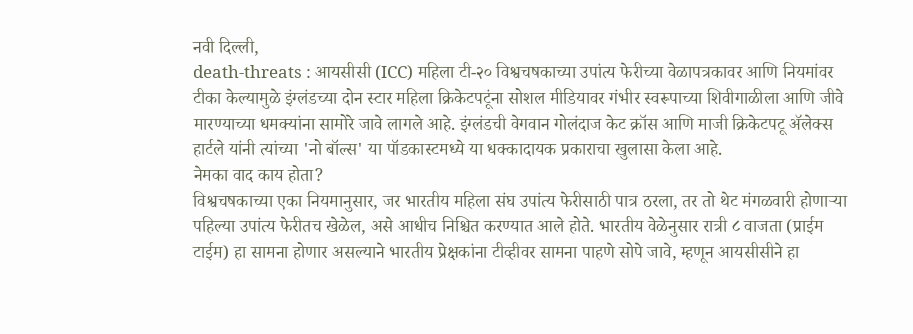नवी दिल्ली,
death-threats : आयसीसी (ICC) महिला टी-२० विश्वचषकाच्या उपांत्य फेरीच्या वेळापत्रकावर आणि नियमांवर टीका केल्यामुळे इंग्लंडच्या दोन स्टार महिला क्रिकेटपटूंना सोशल मीडियावर गंभीर स्वरूपाच्या शिवीगाळीला आणि जीवे मारण्याच्या धमक्यांना सामोरे जावे लागले आहे. इंग्लंडची वेगवान गोलंदाज केट क्रॉस आणि माजी क्रिकेटपटू ॲलेक्स हार्टले यांनी त्यांच्या 'नो बॉल्स' या पॉडकास्टमध्ये या धक्कादायक प्रकाराचा खुलासा केला आहे.
नेमका वाद काय होता?
विश्वचषकाच्या एका नियमानुसार, जर भारतीय महिला संघ उपांत्य फेरीसाठी पात्र ठरला, तर तो थेट मंगळवारी होणाऱ्या पहिल्या उपांत्य फेरीतच खेळेल, असे आधीच निश्चित करण्यात आले होते. भारतीय वेळेनुसार रात्री ८ वाजता (प्राईम टाईम) हा सामना होणार असल्याने भारतीय प्रेक्षकांना टीव्हीवर सामना पाहणे सोपे जावे, म्हणून आयसीसीने हा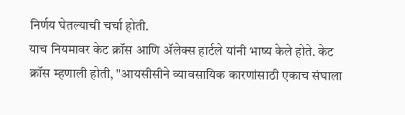निर्णय घेतल्याची चर्चा होती.
याच नियमावर केट क्रॉस आणि ॲलेक्स हार्टले यांनी भाष्य केले होते. केट क्रॉस म्हणाली होती, "आयसीसीने व्यावसायिक कारणांसाठी एकाच संघाला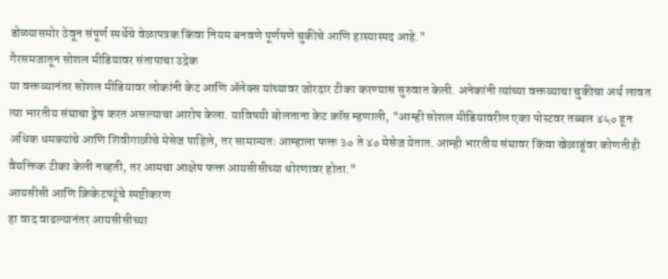डोळ्यासमोर ठेवून संपूर्ण स्पर्धेचे वेळापत्रक किंवा नियम बनवणे पूर्णपणे चुकीचे आणि हास्यास्पद आहे."
गैरसमजातून सोशल मीडियावर संतापाचा उद्रेक
या वक्तव्यानंतर सोशल मीडियावर लोकांनी केट आणि ॲलेक्स यांच्यावर जोरदार टीका करण्यास सुरुवात केली. अनेकांनी त्यांच्या वक्तव्याचा चुकीचा अर्थ लावत त्या भारतीय संघाचा द्वेष करत असल्याचा आरोप केला. याविषयी बोलताना केट क्रॉस म्हणाली, "आम्ही सोशल मीडियावरील एका पोस्टवर तब्बल ४५० हून अधिक धमक्यांचे आणि शिवीगाळीचे मेसेज पाहिले, तर सामान्यतः आम्हाला फक्त ३० ते ४० मेसेज येतात. आम्ही भारतीय संघावर किंवा खेळाडूंवर कोणतीही वैयक्तिक टीका केली नव्हती, तर आमचा आक्षेप फक्त आयसीसीच्या धोरणावर होता."
आयसीसी आणि क्रिकेटपटूंचे स्पष्टीकरण
हा वाद वाढल्यानंतर आयसीसीच्या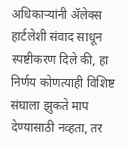अधिकाऱ्यांनी ॲलेक्स हार्टलेशी संवाद साधून स्पष्टीकरण दिले की, हा निर्णय कोणत्याही विशिष्ट संघाला झुकते माप देण्यासाठी नव्हता, तर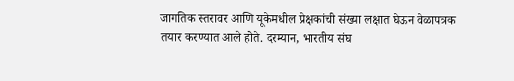जागतिक स्तरावर आणि यूकेमधील प्रेक्षकांची संख्या लक्षात घेऊन वेळापत्रक तयार करण्यात आले होते. दरम्यान, भारतीय संघ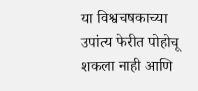या विश्वचषकाच्या उपांत्य फेरीत पोहोचू शकला नाही आणि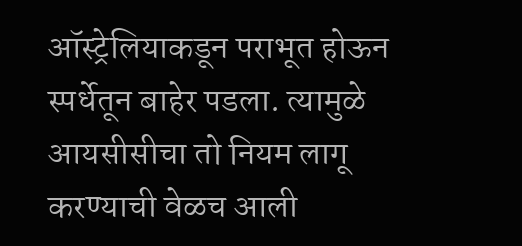ऑस्ट्रेलियाकडून पराभूत होऊन स्पर्धेतून बाहेर पडला. त्यामुळे आयसीसीचा तो नियम लागू करण्याची वेळच आली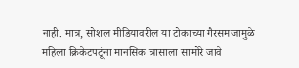नाही. मात्र, सोशल मीडियावरील या टोकाच्या गैरसमजामुळे महिला क्रिकेटपटूंना मानसिक त्रासाला सामोरे जावे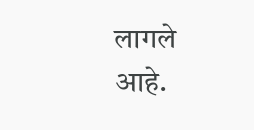लागले आहे.